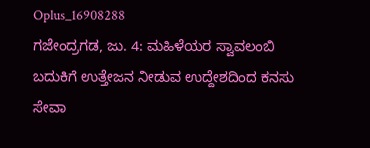Oplus_16908288
ಗಜೇಂದ್ರಗಡ, ಜು. 4: ಮಹಿಳೆಯರ ಸ್ವಾವಲಂಬಿ ಬದುಕಿಗೆ ಉತ್ತೇಜನ ನೀಡುವ ಉದ್ದೇಶದಿಂದ ಕನಸು ಸೇವಾ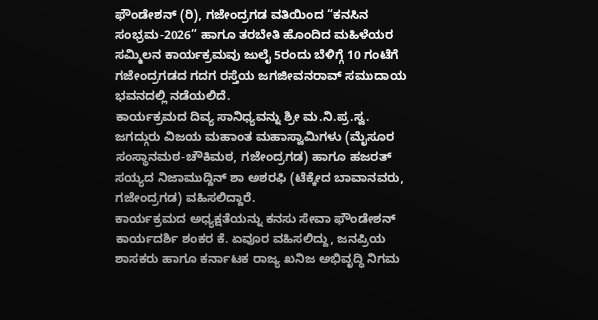ಫೌಂಡೇಶನ್ (ರಿ), ಗಜೇಂದ್ರಗಡ ವತಿಯಿಂದ “ಕನಸಿನ ಸಂಭ್ರಮ-2026” ಹಾಗೂ ತರಬೇತಿ ಹೊಂದಿದ ಮಹಿಳೆಯರ ಸಮ್ಮಿಲನ ಕಾರ್ಯಕ್ರಮವು ಜುಲೈ 5ರಂದು ಬೆಳಿಗ್ಗೆ 10 ಗಂಟೆಗೆ ಗಜೇಂದ್ರಗಡದ ಗದಗ ರಸ್ತೆಯ ಜಗಜೀವನರಾವ್ ಸಮುದಾಯ ಭವನದಲ್ಲಿ ನಡೆಯಲಿದೆ.
ಕಾರ್ಯಕ್ರಮದ ದಿವ್ಯ ಸಾನಿಧ್ಯವನ್ನು ಶ್ರೀ ಮ.ನಿ.ಪ್ರ.ಸ್ವ. ಜಗದ್ಗುರು ವಿಜಯ ಮಹಾಂತ ಮಹಾಸ್ವಾಮಿಗಳು (ಮೈಸೂರ ಸಂಸ್ಥಾನಮಠ-ಚೌಕಿಮಠ, ಗಜೇಂದ್ರಗಡ) ಹಾಗೂ ಹಜರತ್ ಸಯ್ಯದ ನಿಜಾಮುದ್ದಿನ್ ಶಾ ಅಶರಫಿ (ಟೆಕ್ಕೇದ ಬಾವಾನವರು, ಗಜೇಂದ್ರಗಡ) ವಹಿಸಲಿದ್ದಾರೆ.
ಕಾರ್ಯಕ್ರಮದ ಅಧ್ಯಕ್ಷತೆಯನ್ನು ಕನಸು ಸೇವಾ ಫೌಂಡೇಶನ್ ಕಾರ್ಯದರ್ಶಿ ಶಂಕರ ಕೆ. ಏವೂರ ವಹಿಸಲಿದ್ದು, ಜನಪ್ರಿಯ ಶಾಸಕರು ಹಾಗೂ ಕರ್ನಾಟಕ ರಾಜ್ಯ ಖನಿಜ ಅಭಿವೃದ್ಧಿ ನಿಗಮ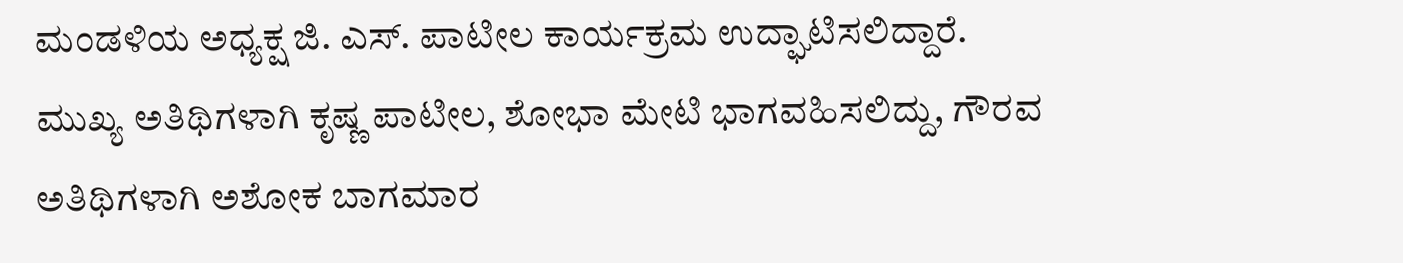ಮಂಡಳಿಯ ಅಧ್ಯಕ್ಷ ಜಿ. ಎಸ್. ಪಾಟೀಲ ಕಾರ್ಯಕ್ರಮ ಉದ್ಘಾಟಿಸಲಿದ್ದಾರೆ.
ಮುಖ್ಯ ಅತಿಥಿಗಳಾಗಿ ಕೃಷ್ಣ ಪಾಟೀಲ, ಶೋಭಾ ಮೇಟಿ ಭಾಗವಹಿಸಲಿದ್ದು, ಗೌರವ ಅತಿಥಿಗಳಾಗಿ ಅಶೋಕ ಬಾಗಮಾರ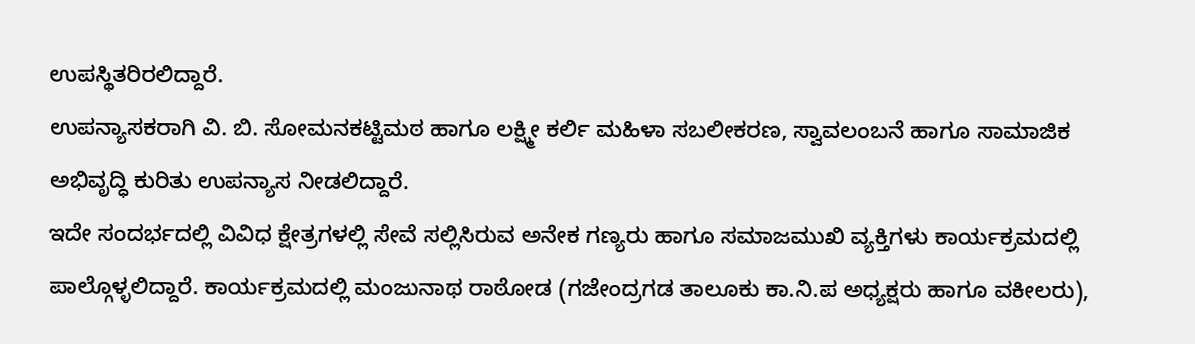ಉಪಸ್ಥಿತರಿರಲಿದ್ದಾರೆ.
ಉಪನ್ಯಾಸಕರಾಗಿ ವಿ. ಬಿ. ಸೋಮನಕಟ್ಟಿಮಠ ಹಾಗೂ ಲಕ್ಷ್ಮೀ ಕರ್ಲಿ ಮಹಿಳಾ ಸಬಲೀಕರಣ, ಸ್ವಾವಲಂಬನೆ ಹಾಗೂ ಸಾಮಾಜಿಕ ಅಭಿವೃದ್ಧಿ ಕುರಿತು ಉಪನ್ಯಾಸ ನೀಡಲಿದ್ದಾರೆ.
ಇದೇ ಸಂದರ್ಭದಲ್ಲಿ ವಿವಿಧ ಕ್ಷೇತ್ರಗಳಲ್ಲಿ ಸೇವೆ ಸಲ್ಲಿಸಿರುವ ಅನೇಕ ಗಣ್ಯರು ಹಾಗೂ ಸಮಾಜಮುಖಿ ವ್ಯಕ್ತಿಗಳು ಕಾರ್ಯಕ್ರಮದಲ್ಲಿ ಪಾಲ್ಗೊಳ್ಳಲಿದ್ದಾರೆ. ಕಾರ್ಯಕ್ರಮದಲ್ಲಿ ಮಂಜುನಾಥ ರಾಠೋಡ (ಗಜೇಂದ್ರಗಡ ತಾಲೂಕು ಕಾ.ನಿ.ಪ ಅಧ್ಯಕ್ಷರು ಹಾಗೂ ವಕೀಲರು),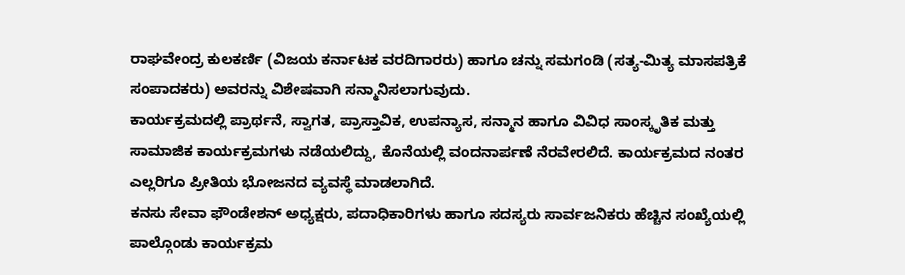ರಾಘವೇಂದ್ರ ಕುಲಕರ್ಣಿ (ವಿಜಯ ಕರ್ನಾಟಕ ವರದಿಗಾರರು) ಹಾಗೂ ಚನ್ನು ಸಮಗಂಡಿ (ಸತ್ಯ-ಮಿತ್ಯ ಮಾಸಪತ್ರಿಕೆ ಸಂಪಾದಕರು) ಅವರನ್ನು ವಿಶೇಷವಾಗಿ ಸನ್ಮಾನಿಸಲಾಗುವುದು.
ಕಾರ್ಯಕ್ರಮದಲ್ಲಿ ಪ್ರಾರ್ಥನೆ, ಸ್ವಾಗತ, ಪ್ರಾಸ್ತಾವಿಕ, ಉಪನ್ಯಾಸ, ಸನ್ಮಾನ ಹಾಗೂ ವಿವಿಧ ಸಾಂಸ್ಕೃತಿಕ ಮತ್ತು ಸಾಮಾಜಿಕ ಕಾರ್ಯಕ್ರಮಗಳು ನಡೆಯಲಿದ್ದು, ಕೊನೆಯಲ್ಲಿ ವಂದನಾರ್ಪಣೆ ನೆರವೇರಲಿದೆ. ಕಾರ್ಯಕ್ರಮದ ನಂತರ ಎಲ್ಲರಿಗೂ ಪ್ರೀತಿಯ ಭೋಜನದ ವ್ಯವಸ್ಥೆ ಮಾಡಲಾಗಿದೆ.
ಕನಸು ಸೇವಾ ಫೌಂಡೇಶನ್ ಅಧ್ಯಕ್ಷರು, ಪದಾಧಿಕಾರಿಗಳು ಹಾಗೂ ಸದಸ್ಯರು ಸಾರ್ವಜನಿಕರು ಹೆಚ್ಚಿನ ಸಂಖ್ಯೆಯಲ್ಲಿ ಪಾಲ್ಗೊಂಡು ಕಾರ್ಯಕ್ರಮ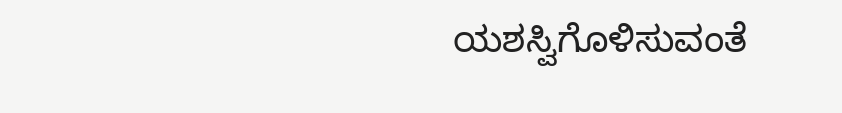ಯಶಸ್ವಿಗೊಳಿಸುವಂತೆ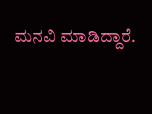ಮನವಿ ಮಾಡಿದ್ದಾರೆ.